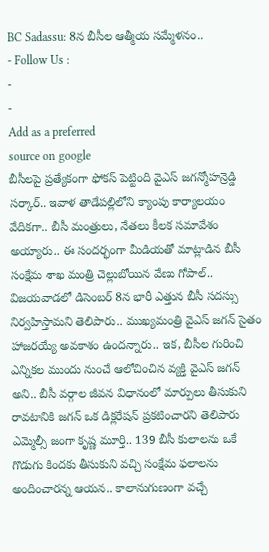BC Sadassu: 8న బీసీల ఆత్మీయ సమ్మేళనం..
- Follow Us :
-
-
Add as a preferred
source on google
బీసీలపై ప్రత్యేకంగా ఫోకస్ పెట్టింది వైఎస్ జగన్మోహన్రెడ్డి సర్కార్.. ఇవాళ తాడేపల్లిలోని క్యాంపు కార్యాలయం వేదికగా.. బీసీ మంత్రులు, నేతలు కీలక సమావేశం అయ్యారు.. ఈ సందర్భంగా మీడియతో మాట్లాడిన బీసీ సంక్షేమ శాఖ మంత్రి చెల్లుబోయిన వేణు గోపాల్.. విజయవాడలో డిసెంబర్ 8న భారీ ఎత్తున బీసీ సదస్సు నిర్వహిస్తామని తెలిపారు.. ముఖ్యమంత్రి వైఎస్ జగన్ సైతం హాజరయ్యే అవకాశం ఉందన్నారు.. ఇక, బీసీల గురించి ఎన్నికల ముందు నుంచే ఆలోచించిన వ్యక్తి వైఎస్ జగన్ అని.. బీసీ వర్గాల జీవన విధానంలో మార్పులు తీసుకుని రావటానికి జగన్ ఒక డిక్లరేషన్ ప్రకటించారని తెలిపారు ఎమ్మెల్సీ జంగా కృష్ణ మూర్తి.. 139 బీసీ కులాలను ఒకే గొడుగు కిందకు తీసుకుని వచ్చి సంక్షేమ ఫలాలను అందించారన్న ఆయన.. కాలానుగుణంగా వచ్చే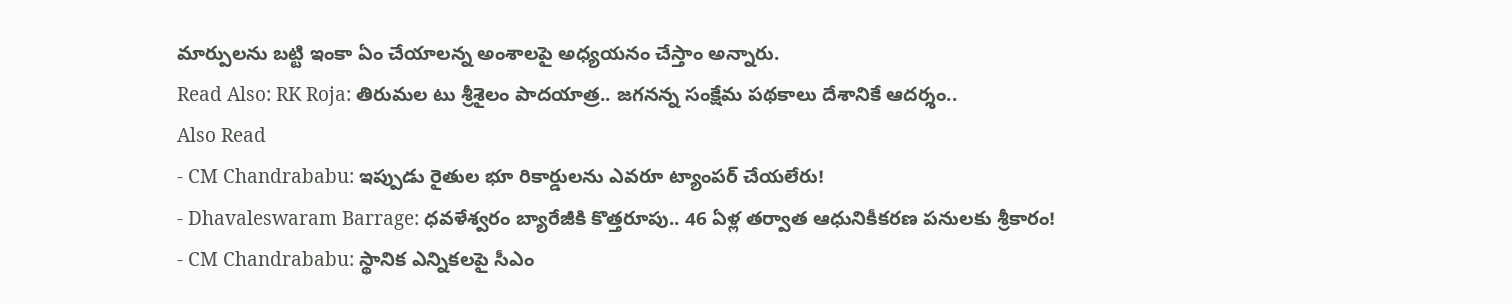మార్పులను బట్టి ఇంకా ఏం చేయాలన్న అంశాలపై అధ్యయనం చేస్తాం అన్నారు.
Read Also: RK Roja: తిరుమల టు శ్రీశైలం పాదయాత్ర.. జగనన్న సంక్షేమ పథకాలు దేశానికే ఆదర్శం..
Also Read
- CM Chandrababu: ఇప్పుడు రైతుల భూ రికార్డులను ఎవరూ ట్యాంపర్ చేయలేరు!
- Dhavaleswaram Barrage: ధవళేశ్వరం బ్యారేజీకి కొత్తరూపు.. 46 ఏళ్ల తర్వాత ఆధునికీకరణ పనులకు శ్రీకారం!
- CM Chandrababu: స్థానిక ఎన్నికలపై సీఎం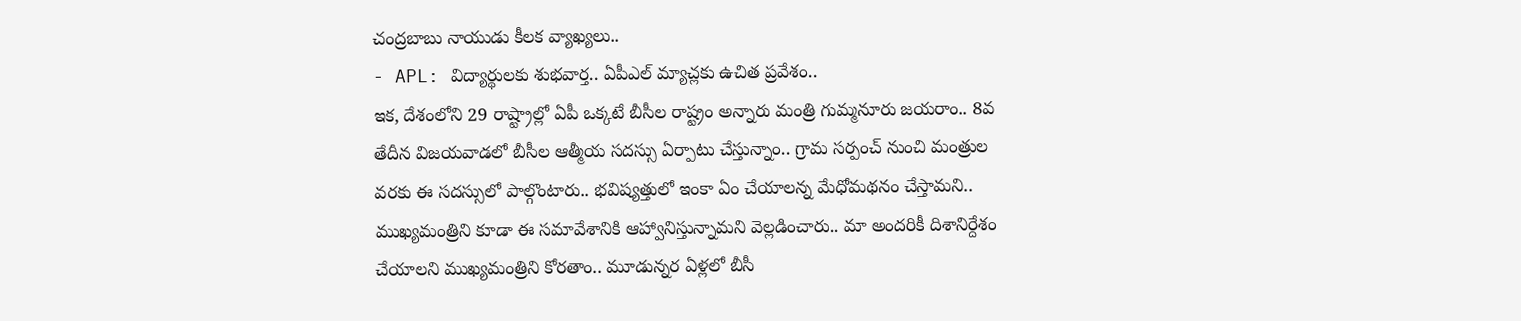చంద్రబాబు నాయుడు కీలక వ్యాఖ్యలు..
- APL: విద్యార్థులకు శుభవార్త.. ఏపీఎల్ మ్యాచ్లకు ఉచిత ప్రవేశం..
ఇక, దేశంలోని 29 రాష్ట్రాల్లో ఏపీ ఒక్కటే బీసీల రాష్ట్రం అన్నారు మంత్రి గుమ్మనూరు జయరాం.. 8వ తేదీన విజయవాడలో బీసీల ఆత్మీయ సదస్సు ఏర్పాటు చేస్తున్నాం.. గ్రామ సర్పంచ్ నుంచి మంత్రుల వరకు ఈ సదస్సులో పాల్గొంటారు.. భవిష్యత్తులో ఇంకా ఏం చేయాలన్న మేధోమథనం చేస్తామని.. ముఖ్యమంత్రిని కూడా ఈ సమావేశానికి ఆహ్వానిస్తున్నామని వెల్లడించారు.. మా అందరికీ దిశానిర్దేశం చేయాలని ముఖ్యమంత్రిని కోరతాం.. మూడున్నర ఏళ్లలో బీసీ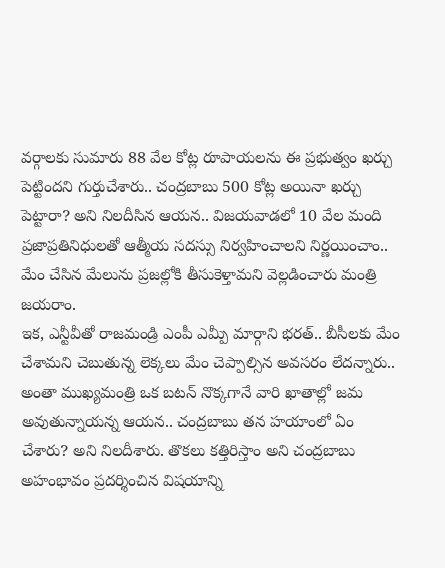వర్గాలకు సుమారు 88 వేల కోట్ల రూపాయలను ఈ ప్రభుత్వం ఖర్చు పెట్టిందని గుర్తుచేశారు.. చంద్రబాబు 500 కోట్ల అయినా ఖర్చు పెట్టారా? అని నిలదీసిన ఆయన.. విజయవాడలో 10 వేల మంది ప్రజాప్రతినిధులతో ఆత్మీయ సదస్సు నిర్వహించాలని నిర్ణయించాం.. మేం చేసిన మేలును ప్రజల్లోకి తీసుకెళ్తామని వెల్లడించారు మంత్రి జయరాం.
ఇక, ఎన్టీవీతో రాజమండ్రి ఎంపీ ఎమ్పీ మార్గాని భరత్.. బీసీలకు మేం చేశామని చెబుతున్న లెక్కలు మేం చెప్పాల్సిన అవసరం లేదన్నారు.. అంతా ముఖ్యమంత్రి ఒక బటన్ నొక్కగానే వారి ఖాతాల్లో జమ అవుతున్నాయన్న ఆయన.. చంద్రబాబు తన హయాంలో ఏం చేశారు? అని నిలదీశారు. తొకలు కత్తిరిస్తాం అని చంద్రబాబు అహంభావం ప్రదర్శించిన విషయాన్ని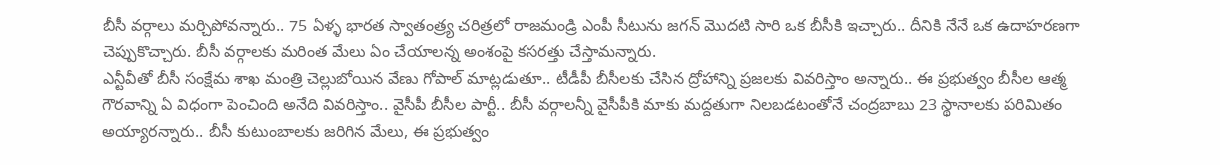బీసీ వర్గాలు మర్చిపోవన్నారు.. 75 ఏళ్ళ భారత స్వాతంత్ర్య చరిత్రలో రాజమండ్రి ఎంపీ సీటును జగన్ మొదటి సారి ఒక బీసీకి ఇచ్చారు.. దీనికి నేనే ఒక ఉదాహరణగా చెప్పుకొచ్చారు. బీసీ వర్గాలకు మరింత మేలు ఏం చేయాలన్న అంశంపై కసరత్తు చేస్తామన్నారు.
ఎన్టీవీతో బీసీ సంక్షేమ శాఖ మంత్రి చెల్లుబోయిన వేణు గోపాల్ మాట్లడుతూ.. టీడీపీ బీసీలకు చేసిన ద్రోహాన్ని ప్రజలకు వివరిస్తాం అన్నారు.. ఈ ప్రభుత్వం బీసీల ఆత్మ గౌరవాన్ని ఏ విధంగా పెంచింది అనేది వివరిస్తాం.. వైసీపీ బీసీల పార్టీ.. బీసీ వర్గాలన్నీ వైసీపీకి మాకు మద్దతుగా నిలబడటంతోనే చంద్రబాబు 23 స్థానాలకు పరిమితం అయ్యారన్నారు.. బీసీ కుటుంబాలకు జరిగిన మేలు, ఈ ప్రభుత్వం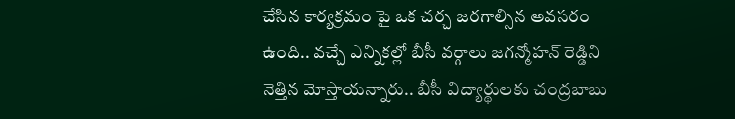చేసిన కార్యక్రమం పై ఒక చర్చ జరగాల్సిన అవసరం ఉంది.. వచ్చే ఎన్నికల్లో బీసీ వర్గాలు జగన్మోహన్ రెడ్డిని నెత్తిన మోస్తాయన్నారు.. బీసీ విద్యార్థులకు చంద్రబాబు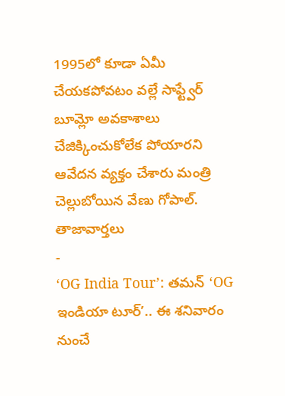1995లో కూడా ఏమీ చేయకపోవటం వల్లే సాఫ్ట్వేర్ బూమ్లో అవకాశాలు చేజిక్కించుకోలేక పోయారని ఆవేదన వ్యక్తం చేశారు మంత్రి చెల్లుబోయిన వేణు గోపాల్.
తాజావార్తలు
-
‘OG India Tour’: తమన్ ‘OG ఇండియా టూర్’.. ఈ శనివారం నుంచే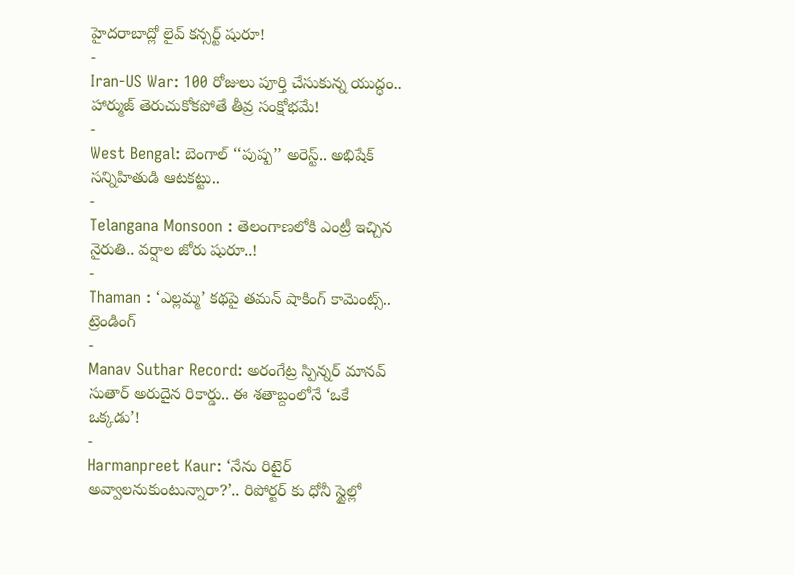హైదరాబాద్లో లైవ్ కన్సర్ట్ షురూ!
-
Iran-US War: 100 రోజులు పూర్తి చేసుకున్న యుద్ధం.. హార్ముజ్ తెరుచుకోకపోతే తీవ్ర సంక్షోభమే!
-
West Bengal: బెంగాల్ ‘‘పుష్ప’’ అరెస్ట్.. అభిషేక్ సన్నిహితుడి ఆటకట్టు..
-
Telangana Monsoon : తెలంగాణలోకి ఎంట్రీ ఇచ్చిన నైరుతి.. వర్షాల జోరు షురూ..!
-
Thaman : ‘ఎల్లమ్మ’ కథపై తమన్ షాకింగ్ కామెంట్స్..
ట్రెండింగ్
-
Manav Suthar Record: అరంగేట్ర స్పిన్నర్ మానవ్ సుతార్ అరుదైన రికార్డు.. ఈ శతాబ్దంలోనే ‘ఒకే ఒక్కడు’!
-
Harmanpreet Kaur: ‘నేను రిటైర్ అవ్వాలనుకుంటున్నారా?’.. రిపోర్టర్ కు ధోనీ స్టైల్లో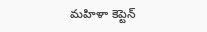మహిళా కెప్టెన్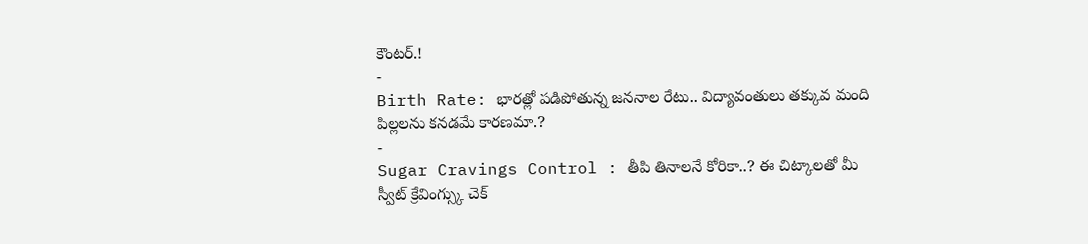కౌంటర్.!
-
Birth Rate: భారత్లో పడిపోతున్న జననాల రేటు.. విద్యావంతులు తక్కువ మంది పిల్లలను కనడమే కారణమా.?
-
Sugar Cravings Control : తీపి తినాలనే కోరికా..? ఈ చిట్కాలతో మీ స్వీట్ క్రేవింగ్స్కు చెక్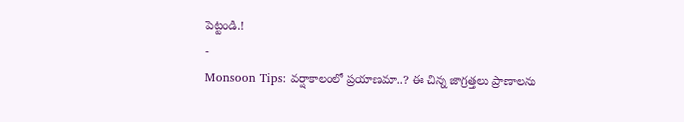పెట్టండి.!
-
Monsoon Tips: వర్షాకాలంలో ప్రయాణమా..? ఈ చిన్న జాగ్రత్తలు ప్రాణాలను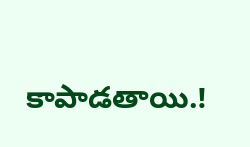కాపాడతాయి.!